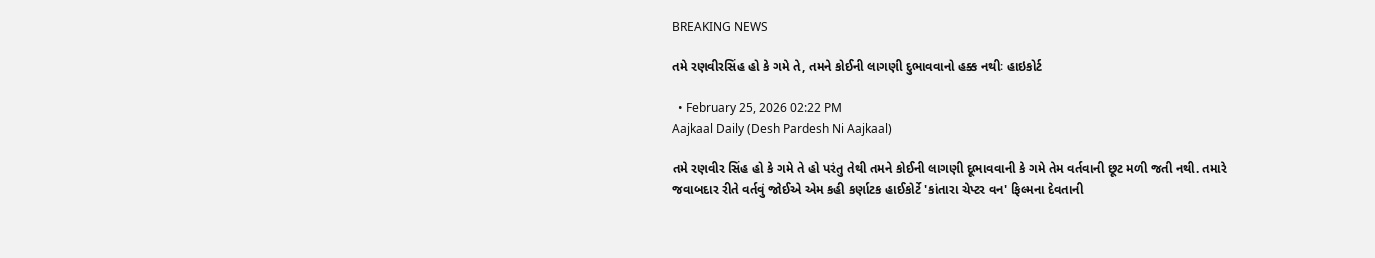BREAKING NEWS

તમે રણવીરસિંહ હો કે ગમે તે, તમને કોઈની લાગણી દુભાવવાનો હક્ક નથીઃ હાઇકોર્ટ

  • February 25, 2026 02:22 PM
Aajkaal Daily (Desh Pardesh Ni Aajkaal)

તમે રણવીર સિંહ હો કે ગમે તે હો પરંતુ તેથી તમને કોઈની લાગણી દૂભાવવાની કે ગમે તેમ વર્તવાની છૂટ મળી જતી નથી. તમારે જવાબદાર રીતે વર્તવું જોઈએ એમ કહી કર્ણાટક હાઈકોર્ટે 'કાંતારા ચેપ્ટર વન' ફિલ્મના દેવતાની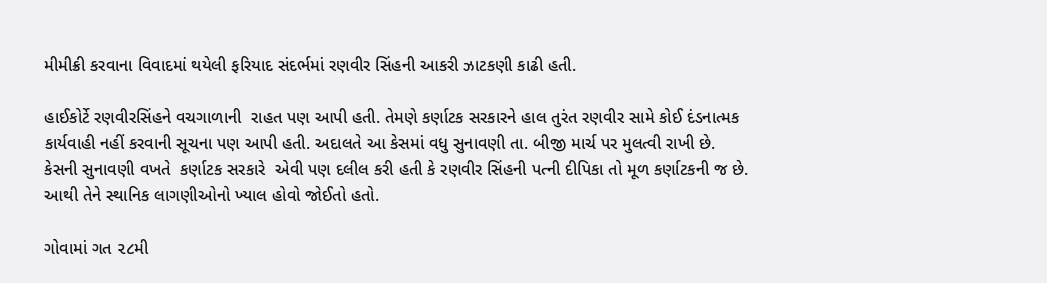મીમીક્રી કરવાના વિવાદમાં થયેલી ફરિયાદ સંદર્ભમાં રણવીર સિંહની આકરી ઝાટકણી કાઢી હતી.

હાઈકોર્ટે રણવીરસિંહને વચગાળાની  રાહત પણ આપી હતી. તેમણે કર્ણાટક સરકારને હાલ તુરંત રણવીર સામે કોઈ દંડનાત્મક  કાર્યવાહી નહીં કરવાની સૂચના પણ આપી હતી. અદાલતે આ કેસમાં વધુ સુનાવણી તા. બીજી માર્ચ પર મુલત્વી રાખી છે.  કેસની સુનાવણી વખતે  કર્ણાટક સરકારે  એવી પણ દલીલ કરી હતી કે રણવીર સિંહની પત્ની દીપિકા તો મૂળ કર્ણાટકની જ છે. આથી તેને સ્થાનિક લાગણીઓનો ખ્યાલ હોવો જોઈતો હતો.

ગોવામાં ગત ૨૮મી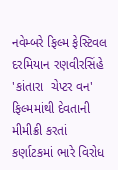નવેમ્બરે ફિલ્મ ફેસ્ટિવલ દરમિયાન રણવીરસિંહે 'કાંતારા  ચેપ્ટર વન'  ફિલ્મમાંથી દેવતાની મીમીક્રી કરતાં કર્ણાટકમાં ભારે વિરોધ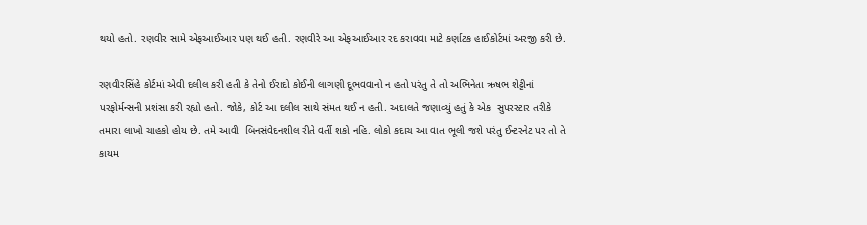થયો હતો. રણવીર સામે એફઆઈઆર પણ થઈ હતી. રણવીરે આ એફઆઈઆર રદ કરાવવા માટે કર્ણાટક હાઈકોર્ટમાં અરજી કરી છે.

રણવીરસિંહે કોર્ટમાં એવી દલીલ કરી હતી કે તેનો ઈરાદો કોઈની લાગણી દૂભવવાનો ન હતો પરંતુ તે તો અભિનેતા ઋષભ શેટ્ટીનાં પરફોર્મન્સની પ્રશંસા કરી રહ્યો હતો. જોકે, કોર્ટ આ દલીલ સાથે સંમત થઈ ન હતી. અદાલતે જણાવ્યું હતું કે એક  સુપરસ્ટાર તરીકે તમારા લાખો ચાહકો હોય છે. તમે આવી  બિનસંવેદનશીલ રીતે વર્તી શકો નહિ. લોકો કદાચ આ વાત ભૂલી જશે પરંતુ ઈન્ટરનેટ પર તો તે કાયમ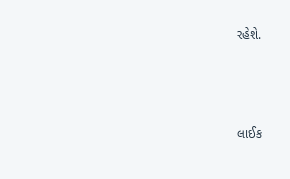રહેશે.



લાઈક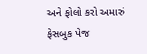અને ફોલો કરો અમારું ફેસબુક પેજ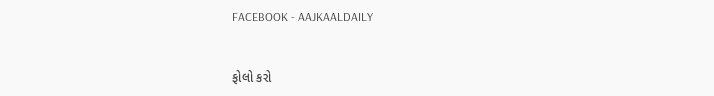FACEBOOK - AAJKAALDAILY


ફોલો કરો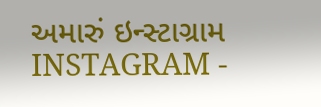અમારું ઇન્સ્ટાગ્રામ INSTAGRAM -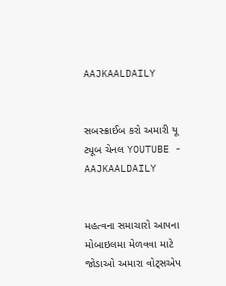AAJKAALDAILY


સબસ્ક્રાઈબ કરો અમારી યૂ ટ્યૂબ ચેનલ YOUTUBE - AAJKAALDAILY


મહત્વના સમાચારો આપના મોબાઇલમા મેળવવા માટે જોડાઓ અમારા વોટ્સએપ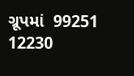ગ્રૂપમાં  99251 12230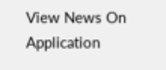View News On Application